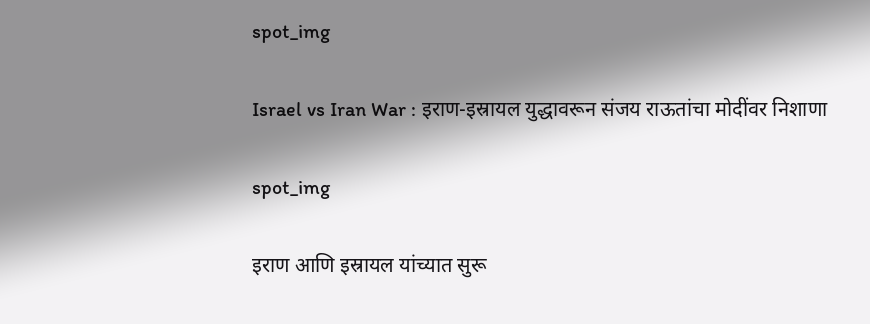spot_img

Israel vs Iran War : इराण-इस्रायल युद्धावरून संजय राऊतांचा मोदींवर निशाणा

spot_img

इराण आणि इस्रायल यांच्यात सुरू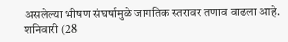असलेल्या भीषण संघर्षामुळे जागतिक स्तरावर तणाव वाढला आहे. शनिवारी (28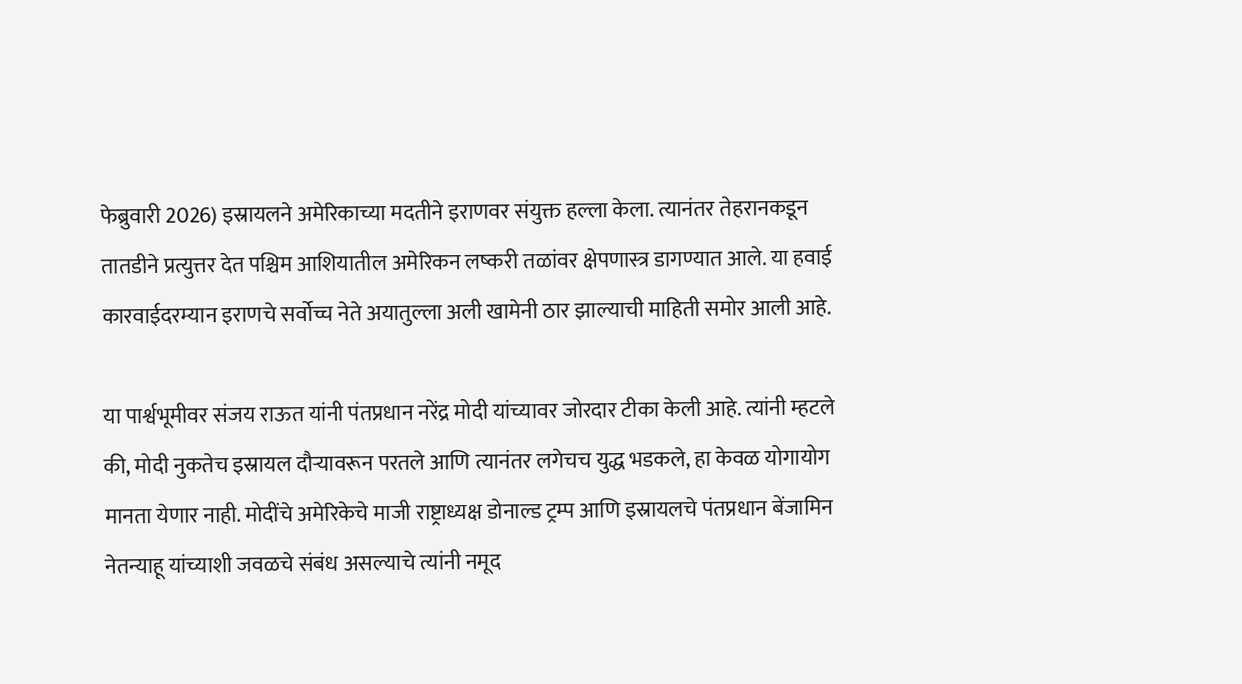फेब्रुवारी 2026) इस्रायलने अमेरिकाच्या मदतीने इराणवर संयुक्त हल्ला केला. त्यानंतर तेहरानकडून तातडीने प्रत्युत्तर देत पश्चिम आशियातील अमेरिकन लष्करी तळांवर क्षेपणास्त्र डागण्यात आले. या हवाई कारवाईदरम्यान इराणचे सर्वोच्च नेते अयातुल्ला अली खामेनी ठार झाल्याची माहिती समोर आली आहे.

या पार्श्वभूमीवर संजय राऊत यांनी पंतप्रधान नरेंद्र मोदी यांच्यावर जोरदार टीका केली आहे. त्यांनी म्हटले की, मोदी नुकतेच इस्रायल दौऱ्यावरून परतले आणि त्यानंतर लगेचच युद्ध भडकले, हा केवळ योगायोग मानता येणार नाही. मोदींचे अमेरिकेचे माजी राष्ट्राध्यक्ष डोनाल्ड ट्रम्प आणि इस्रायलचे पंतप्रधान बेंजामिन नेतन्याहू यांच्याशी जवळचे संबंध असल्याचे त्यांनी नमूद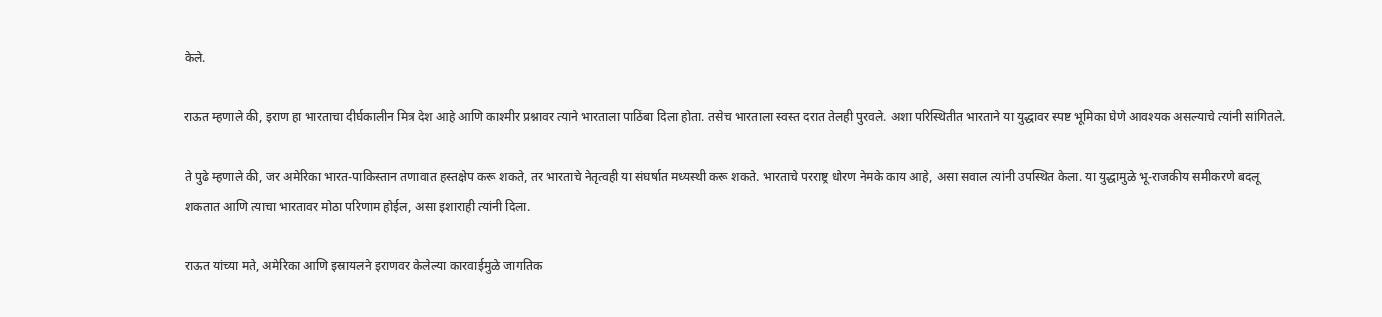केले.

राऊत म्हणाले की, इराण हा भारताचा दीर्घकालीन मित्र देश आहे आणि काश्मीर प्रश्नावर त्याने भारताला पाठिंबा दिला होता. तसेच भारताला स्वस्त दरात तेलही पुरवले. अशा परिस्थितीत भारताने या युद्धावर स्पष्ट भूमिका घेणे आवश्यक असल्याचे त्यांनी सांगितले.

ते पुढे म्हणाले की, जर अमेरिका भारत-पाकिस्तान तणावात हस्तक्षेप करू शकते, तर भारताचे नेतृत्वही या संघर्षात मध्यस्थी करू शकते. भारताचे परराष्ट्र धोरण नेमके काय आहे, असा सवाल त्यांनी उपस्थित केला. या युद्धामुळे भू-राजकीय समीकरणे बदलू शकतात आणि त्याचा भारतावर मोठा परिणाम होईल, असा इशाराही त्यांनी दिला.

राऊत यांच्या मते, अमेरिका आणि इस्रायलने इराणवर केलेल्या कारवाईमुळे जागतिक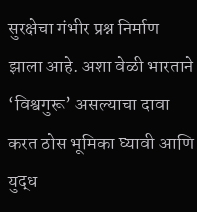सुरक्षेचा गंभीर प्रश्न निर्माण झाला आहे. अशा वेळी भारताने ‘विश्वगुरू’ असल्याचा दावा करत ठोस भूमिका घ्यावी आणि युद्ध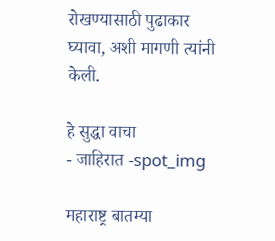रोखण्यासाठी पुढाकार घ्यावा, अशी मागणी त्यांनी केली.

हे सुद्धा वाचा
- जाहिरात -spot_img

महाराष्ट्र बातम्या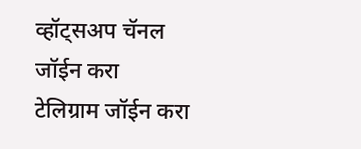व्हॉट्सअप चॅनल जॉईन करा
टेलिग्राम जॉईन करा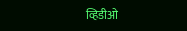व्हिडीओ